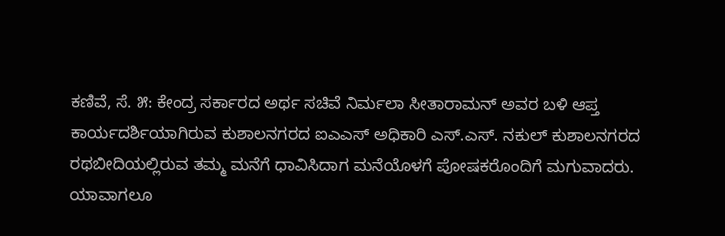ಕಣಿವೆ, ಸೆ. ೫: ಕೇಂದ್ರ ಸರ್ಕಾರದ ಅರ್ಥ ಸಚಿವೆ ನಿರ್ಮಲಾ ಸೀತಾರಾಮನ್ ಅವರ ಬಳಿ ಆಪ್ತ ಕಾರ್ಯದರ್ಶಿಯಾಗಿರುವ ಕುಶಾಲನಗರದ ಐಎಎಸ್ ಅಧಿಕಾರಿ ಎಸ್.ಎಸ್. ನಕುಲ್ ಕುಶಾಲನಗರದ ರಥಬೀದಿಯಲ್ಲಿರುವ ತಮ್ಮ ಮನೆಗೆ ಧಾವಿಸಿದಾಗ ಮನೆಯೊಳಗೆ ಪೋಷಕರೊಂದಿಗೆ ಮಗುವಾದರು.
ಯಾವಾಗಲೂ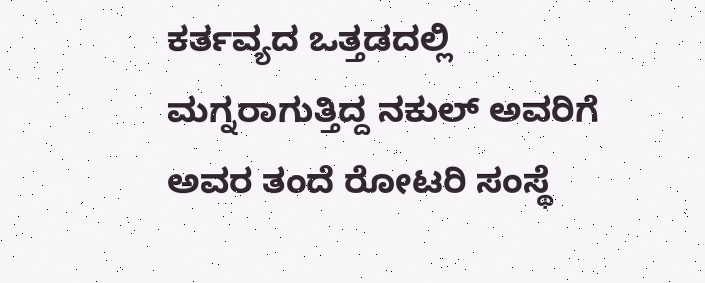ಕರ್ತವ್ಯದ ಒತ್ತಡದಲ್ಲಿ ಮಗ್ನರಾಗುತ್ತಿದ್ದ ನಕುಲ್ ಅವರಿಗೆ ಅವರ ತಂದೆ ರೋಟರಿ ಸಂಸ್ಥೆ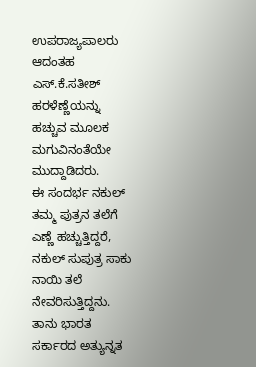ಉಪರಾಜ್ಯಪಾಲರು ಆದಂತಹ ಎಸ್.ಕೆ.ಸತೀಶ್ ಹರಳೆಣ್ಣೆಯನ್ನು ಹಚ್ಚುವ ಮೂಲಕ ಮಗುವಿನಂತೆಯೇ ಮುದ್ದಾಡಿದರು.
ಈ ಸಂದರ್ಭ ನಕುಲ್ ತಮ್ಮ ಪುತ್ರನ ತಲೆಗೆ ಎಣ್ಣೆ ಹಚ್ಚುತ್ತಿದ್ದರೆ, ನಕುಲ್ ಸುಪುತ್ರ ಸಾಕು ನಾಯಿ ತಲೆ ನೇವರಿಸುತ್ತಿದ್ದನು.
ತಾನು ಭಾರತ ಸರ್ಕಾರದ ಅತ್ಯುನ್ನತ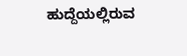ಹುದ್ದೆಯಲ್ಲಿರುವ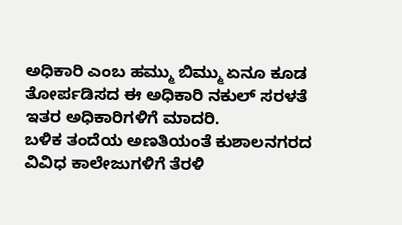ಅಧಿಕಾರಿ ಎಂಬ ಹಮ್ಮು ಬಿಮ್ಮು ಏನೂ ಕೂಡ ತೋರ್ಪಡಿಸದ ಈ ಅಧಿಕಾರಿ ನಕುಲ್ ಸರಳತೆ ಇತರ ಅಧಿಕಾರಿಗಳಿಗೆ ಮಾದರಿ.
ಬಳಿಕ ತಂದೆಯ ಅಣತಿಯಂತೆ ಕುಶಾಲನಗರದ ವಿವಿಧ ಕಾಲೇಜುಗಳಿಗೆ ತೆರಳಿ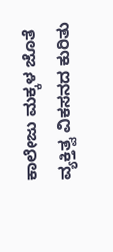ಕಾಲೇಜು ಮಕ್ಕಳ ಜೊತೆ ವ್ಯಕ್ತಿತ್ವ ವಿಕಸನದ ಕುರಿತು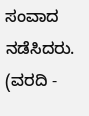ಸಂವಾದ ನಡೆಸಿದರು. (ವರದಿ -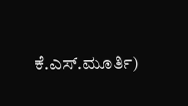ಕೆ.ಎಸ್.ಮೂರ್ತಿ)